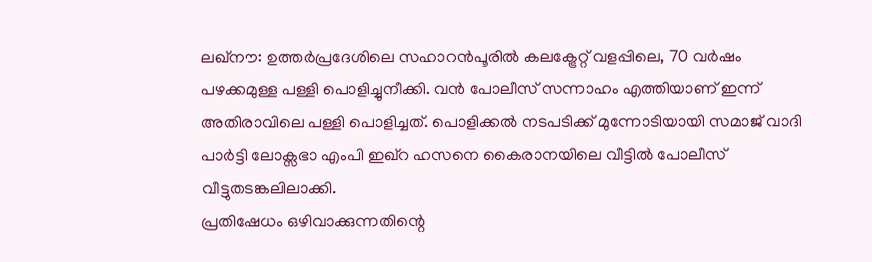ലഖ്നൗ: ഉത്തർപ്രദേശിലെ സഹാറൻപൂരിൽ കലക്ട്രേറ്റ് വളപ്പിലെ, 70 വർഷം പഴക്കമുള്ള പള്ളി പൊളിച്ചുനീക്കി. വൻ പോലീസ് സന്നാഹം എത്തിയാണ് ഇന്ന് അതിരാവിലെ പള്ളി പൊളിച്ചത്. പൊളിക്കൽ നടപടിക്ക് മുന്നോടിയായി സമാജ് വാദി പാർട്ടി ലോക്സഭാ എംപി ഇഖ്റ ഹസനെ കൈരാനയിലെ വീട്ടിൽ പോലീസ് വീട്ടുതടങ്കലിലാക്കി.
പ്രതിഷേധം ഒഴിവാക്കുന്നതിന്റെ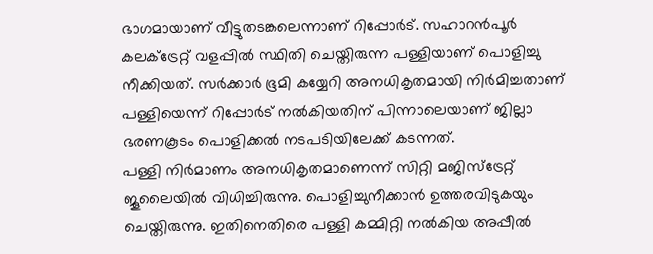ഭാഗമായാണ് വീട്ടുതടങ്കലെന്നാണ് റിപ്പോർട്. സഹാറൻപൂർ കലക്ട്രേറ്റ് വളപ്പിൽ സ്ഥിതി ചെയ്തിരുന്ന പള്ളിയാണ് പൊളിച്ചു നീക്കിയത്. സർക്കാർ ഭൂമി കയ്യേറി അനധികൃതമായി നിർമിച്ചതാണ് പള്ളിയെന്ന് റിപ്പോർട് നൽകിയതിന് പിന്നാലെയാണ് ജില്ലാ ഭരണകൂടം പൊളിക്കൽ നടപടിയിലേക്ക് കടന്നത്.
പള്ളി നിർമാണം അനധികൃതമാണെന്ന് സിറ്റി മജിസ്ട്രേറ്റ് ജൂലൈയിൽ വിധിച്ചിരുന്നു. പൊളിച്ചുനീക്കാൻ ഉത്തരവിടുകയും ചെയ്തിരുന്നു. ഇതിനെതിരെ പള്ളി കമ്മിറ്റി നൽകിയ അപ്പീൽ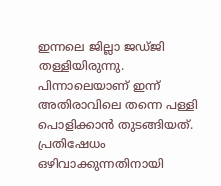ഇന്നലെ ജില്ലാ ജഡ്ജി തള്ളിയിരുന്നു. പിന്നാലെയാണ് ഇന്ന് അതിരാവിലെ തന്നെ പള്ളി പൊളിക്കാൻ തുടങ്ങിയത്. പ്രതിഷേധം ഒഴിവാക്കുന്നതിനായി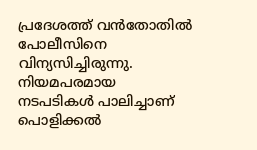പ്രദേശത്ത് വൻതോതിൽ പോലീസിനെ വിന്യസിച്ചിരുന്നു. നിയമപരമായ നടപടികൾ പാലിച്ചാണ് പൊളിക്കൽ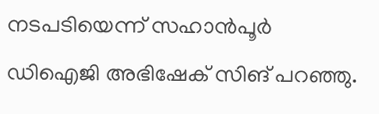നടപടിയെന്ന് സഹാൻപൂർ ഡിഐജി അഭിഷേക് സിങ് പറഞ്ഞു.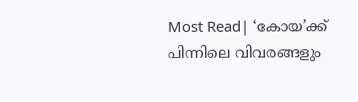Most Read| ‘കോയ’ക്ക് പിന്നിലെ വിവരങ്ങളും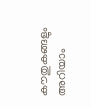കൗതുകങ്ങളും അറിയാം